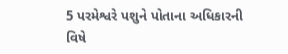5 પરમેશ્વરે પશુને પોતાના અધિકારની વિષે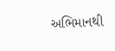અભિમાનથી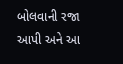બોલવાની રજા આપી અને આ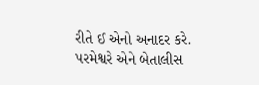રીતે ઈ એનો અનાદર કરે. પરમેશ્વરે એને બેતાલીસ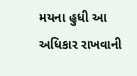મયના હુધી આ અધિકાર રાખવાની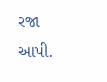રજા આપી.